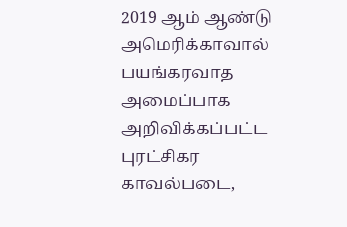2019 ஆம் ஆண்டு அமெரிக்காவால் பயங்கரவாத அமைப்பாக அறிவிக்கப்பட்ட புரட்சிகர காவல்படை,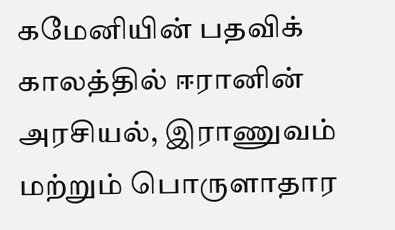கமேனியின் பதவிக் காலத்தில் ஈரானின் அரசியல், இராணுவம் மற்றும் பொருளாதார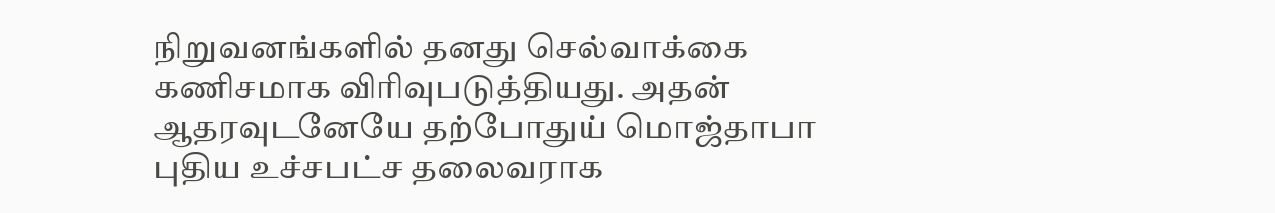நிறுவனங்களில் தனது செல்வாக்கை கணிசமாக விரிவுபடுத்தியது. அதன் ஆதரவுடனேயே தற்போதுய் மொஜ்தாபா புதிய உச்சபட்ச தலைவராக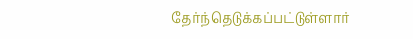தேர்ந்தெடுக்கப்பட்டுள்ளார்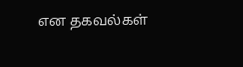என தகவல்கள்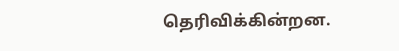தெரிவிக்கின்றன.